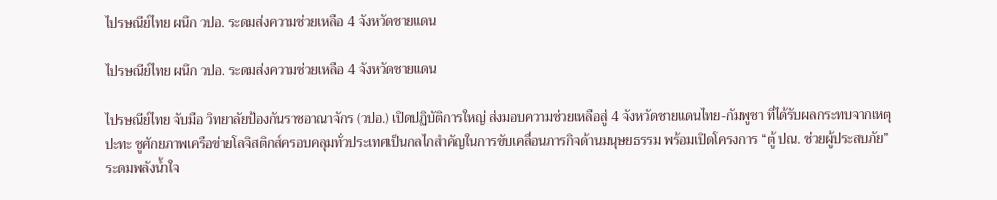ไปรษณีย์ไทย ผนึก วปอ. ระดมส่งความช่วยเหลือ 4 จังหวัดชายแดน

ไปรษณีย์ไทย ผนึก วปอ. ระดมส่งความช่วยเหลือ 4 จังหวัดชายแดน

ไปรษณีย์ไทย จับมือ วิทยาลัยป้องกันราชอาณาจักร (วปอ.) เปิดปฏิบัติการใหญ่ ส่งมอบความช่วยเหลือสู่ 4 จังหวัดชายแดนไทย-กัมพูชา ที่ได้รับผลกระทบจากเหตุปะทะ ชูศักยภาพเครือข่ายโลจิสติกส์ครอบคลุมทั่วประเทศเป็นกลไกสำคัญในการขับเคลื่อนภารกิจด้านมนุษยธรรม พร้อมเปิดโครงการ “ตู้ ปณ. ช่วยผู้ประสบภัย” ระดมพลังน้ำใจ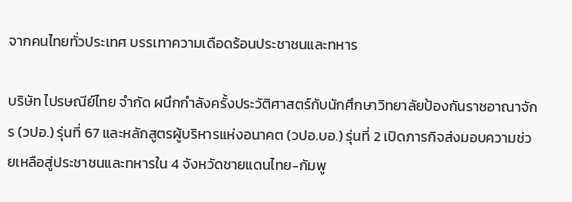จากคนไทยทั่วประเทศ บรรเทาความเดือดร้อนประชาชนและทหาร

บริษัท ไปรษณีย์ไทย จำกัด ผนึกกำลังครั้งประวัติศาสตร์กับนักศึกษาวิทยาลัยป้องกันราชอาณาจักร (วปอ.) รุ่นที่ 67 และหลักสูตรผู้บริหารแห่งอนาคต (วปอ.บอ.) รุ่นที่ 2 เปิดภารกิจส่งมอบความช่วยเหลือสู่ประชาชนและทหารใน 4 จังหวัดชายแดนไทย-กัมพู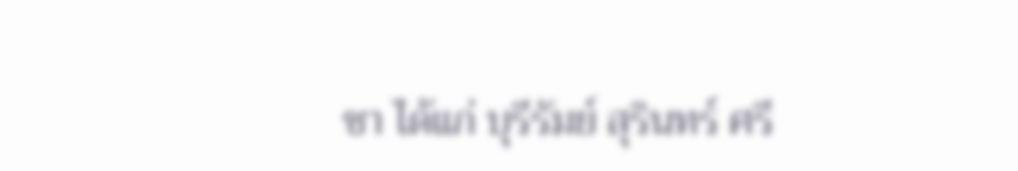ชา ได้แก่ บุรีรัมย์ สุรินทร์ ศรี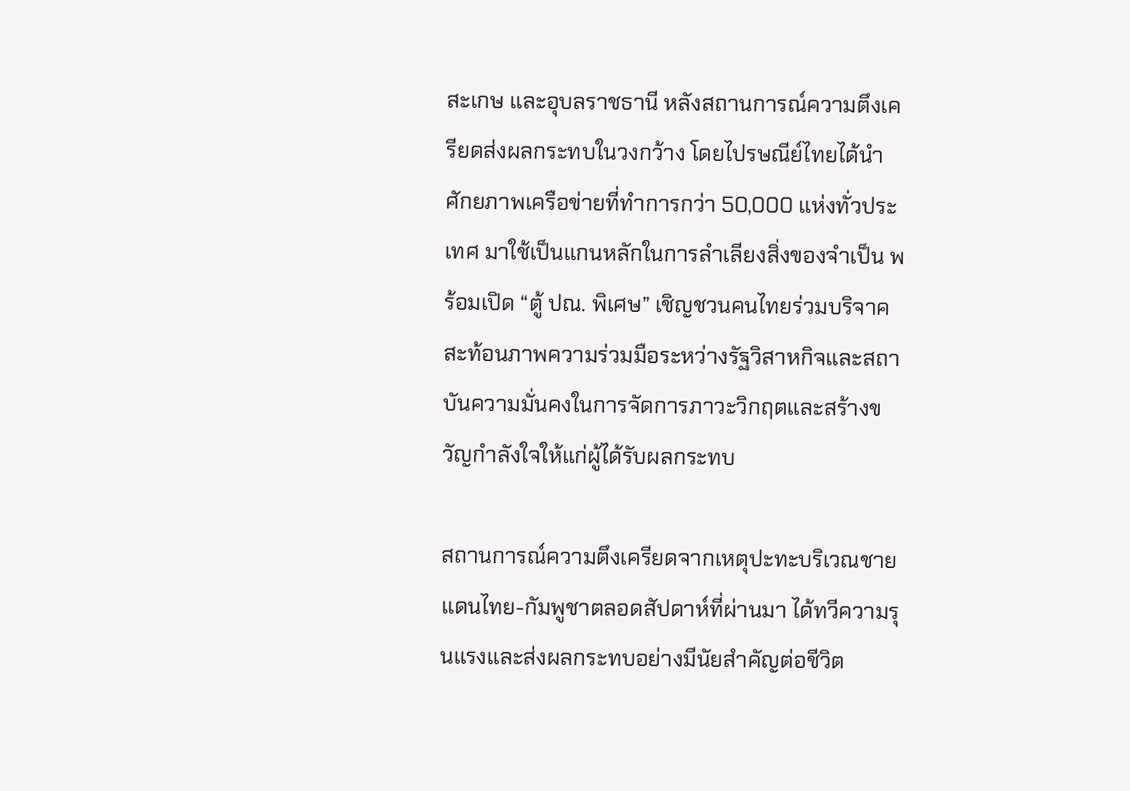สะเกษ และอุบลราชธานี หลังสถานการณ์ความตึงเครียดส่งผลกระทบในวงกว้าง โดยไปรษณีย์ไทยได้นำศักยภาพเครือข่ายที่ทำการกว่า 50,000 แห่งทั่วประเทศ มาใช้เป็นแกนหลักในการลำเลียงสิ่งของจำเป็น พร้อมเปิด “ตู้ ปณ. พิเศษ” เชิญชวนคนไทยร่วมบริจาค สะท้อนภาพความร่วมมือระหว่างรัฐวิสาหกิจและสถาบันความมั่นคงในการจัดการภาวะวิกฤตและสร้างขวัญกำลังใจให้แก่ผู้ได้รับผลกระทบ

สถานการณ์ความตึงเครียดจากเหตุปะทะบริเวณชายแดนไทย-กัมพูชาตลอดสัปดาห์ที่ผ่านมา ได้ทวีความรุนแรงและส่งผลกระทบอย่างมีนัยสำคัญต่อชีวิต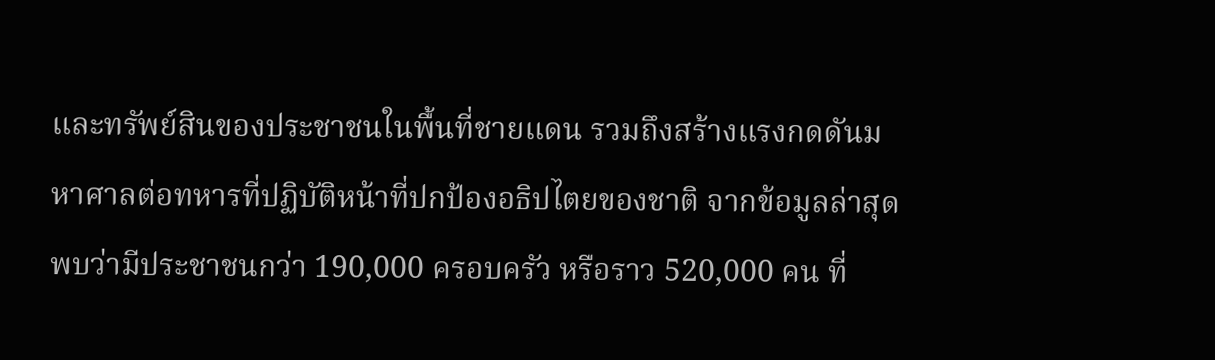และทรัพย์สินของประชาชนในพื้นที่ชายแดน รวมถึงสร้างแรงกดดันมหาศาลต่อทหารที่ปฏิบัติหน้าที่ปกป้องอธิปไตยของชาติ จากข้อมูลล่าสุดพบว่ามีประชาชนกว่า 190,000 ครอบครัว หรือราว 520,000 คน ที่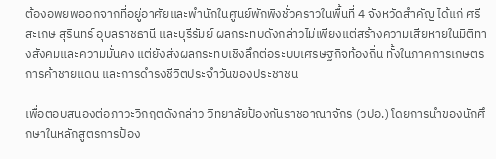ต้องอพยพออกจากที่อยู่อาศัยและพำนักในศูนย์พักพิงชั่วคราวในพื้นที่ 4 จังหวัดสำคัญ ได้แก่ ศรีสะเกษ สุรินทร์ อุบลราชธานี และบุรีรัมย์ ผลกระทบดังกล่าวไม่เพียงแต่สร้างความเสียหายในมิติทางสังคมและความมั่นคง แต่ยังส่งผลกระทบเชิงลึกต่อระบบเศรษฐกิจท้องถิ่น ทั้งในภาคการเกษตร การค้าชายแดน และการดำรงชีวิตประจำวันของประชาชน

เพื่อตอบสนองต่อภาวะวิกฤตดังกล่าว วิทยาลัยป้องกันราชอาณาจักร (วปอ.) โดยการนำของนักศึกษาในหลักสูตรการป้อง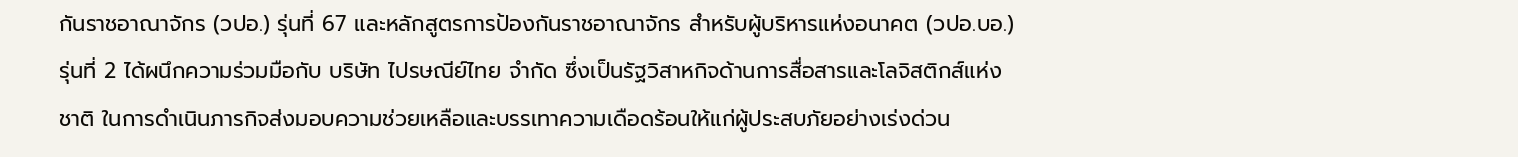กันราชอาณาจักร (วปอ.) รุ่นที่ 67 และหลักสูตรการป้องกันราชอาณาจักร สำหรับผู้บริหารแห่งอนาคต (วปอ.บอ.) รุ่นที่ 2 ได้ผนึกความร่วมมือกับ บริษัท ไปรษณีย์ไทย จำกัด ซึ่งเป็นรัฐวิสาหกิจด้านการสื่อสารและโลจิสติกส์แห่งชาติ ในการดำเนินภารกิจส่งมอบความช่วยเหลือและบรรเทาความเดือดร้อนให้แก่ผู้ประสบภัยอย่างเร่งด่วน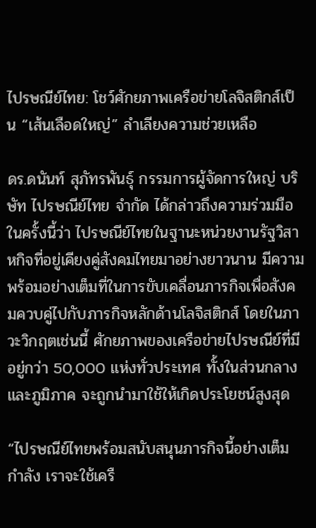ไปรษณีย์ไทย: โชว์ศักยภาพเครือข่ายโลจิสติกส์เป็น “เส้นเลือดใหญ่” ลำเลียงความช่วยเหลือ

ดร.ดนันท์ สุภัทรพันธุ์ กรรมการผู้จัดการใหญ่ บริษัท ไปรษณีย์ไทย จำกัด ได้กล่าวถึงความร่วมมือในครั้งนี้ว่า ไปรษณีย์ไทยในฐานะหน่วยงานรัฐวิสาหกิจที่อยู่เคียงคู่สังคมไทยมาอย่างยาวนาน มีความพร้อมอย่างเต็มที่ในการขับเคลื่อนภารกิจเพื่อสังคมควบคู่ไปกับภารกิจหลักด้านโลจิสติกส์ โดยในภาวะวิกฤตเช่นนี้ ศักยภาพของเครือข่ายไปรษณีย์ที่มีอยู่กว่า 50,000 แห่งทั่วประเทศ ทั้งในส่วนกลางและภูมิภาค จะถูกนำมาใช้ให้เกิดประโยชน์สูงสุด

“ไปรษณีย์ไทยพร้อมสนับสนุนภารกิจนี้อย่างเต็มกำลัง เราจะใช้เครื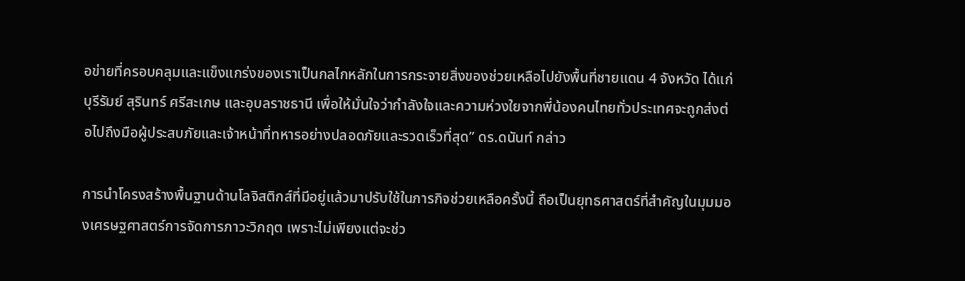อข่ายที่ครอบคลุมและแข็งแกร่งของเราเป็นกลไกหลักในการกระจายสิ่งของช่วยเหลือไปยังพื้นที่ชายแดน 4 จังหวัด ได้แก่ บุรีรัมย์ สุรินทร์ ศรีสะเกษ และอุบลราชธานี เพื่อให้มั่นใจว่ากำลังใจและความห่วงใยจากพี่น้องคนไทยทั่วประเทศจะถูกส่งต่อไปถึงมือผู้ประสบภัยและเจ้าหน้าที่ทหารอย่างปลอดภัยและรวดเร็วที่สุด” ดร.ดนันท์ กล่าว

การนำโครงสร้างพื้นฐานด้านโลจิสติกส์ที่มีอยู่แล้วมาปรับใช้ในภารกิจช่วยเหลือครั้งนี้ ถือเป็นยุทธศาสตร์ที่สำคัญในมุมมองเศรษฐศาสตร์การจัดการภาวะวิกฤต เพราะไม่เพียงแต่จะช่ว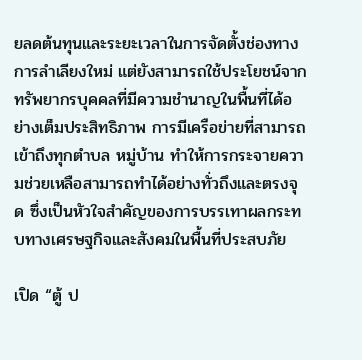ยลดต้นทุนและระยะเวลาในการจัดตั้งช่องทางการลำเลียงใหม่ แต่ยังสามารถใช้ประโยชน์จากทรัพยากรบุคคลที่มีความชำนาญในพื้นที่ได้อย่างเต็มประสิทธิภาพ การมีเครือข่ายที่สามารถเข้าถึงทุกตำบล หมู่บ้าน ทำให้การกระจายความช่วยเหลือสามารถทำได้อย่างทั่วถึงและตรงจุด ซึ่งเป็นหัวใจสำคัญของการบรรเทาผลกระทบทางเศรษฐกิจและสังคมในพื้นที่ประสบภัย

เปิด “ตู้ ป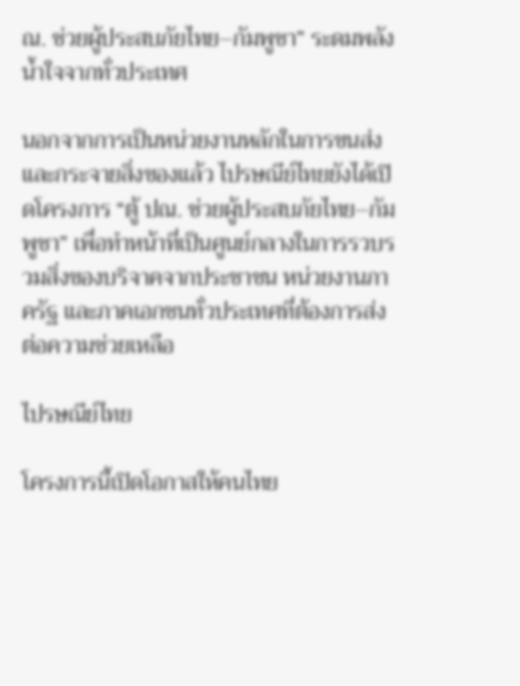ณ. ช่วยผู้ประสบภัยไทย–กัมพูชา” ระดมพลังน้ำใจจากทั่วประเทศ

นอกจากการเป็นหน่วยงานหลักในการขนส่งและกระจายสิ่งของแล้ว ไปรษณีย์ไทยยังได้เปิดโครงการ “ตู้ ปณ. ช่วยผู้ประสบภัยไทย–กัมพูชา” เพื่อทำหน้าที่เป็นศูนย์กลางในการรวบรวมสิ่งของบริจาคจากประชาชน หน่วยงานภาครัฐ และภาคเอกชนทั่วประเทศที่ต้องการส่งต่อความช่วยเหลือ

ไปรษณีย์ไทย

โครงการนี้เปิดโอกาสให้คนไทย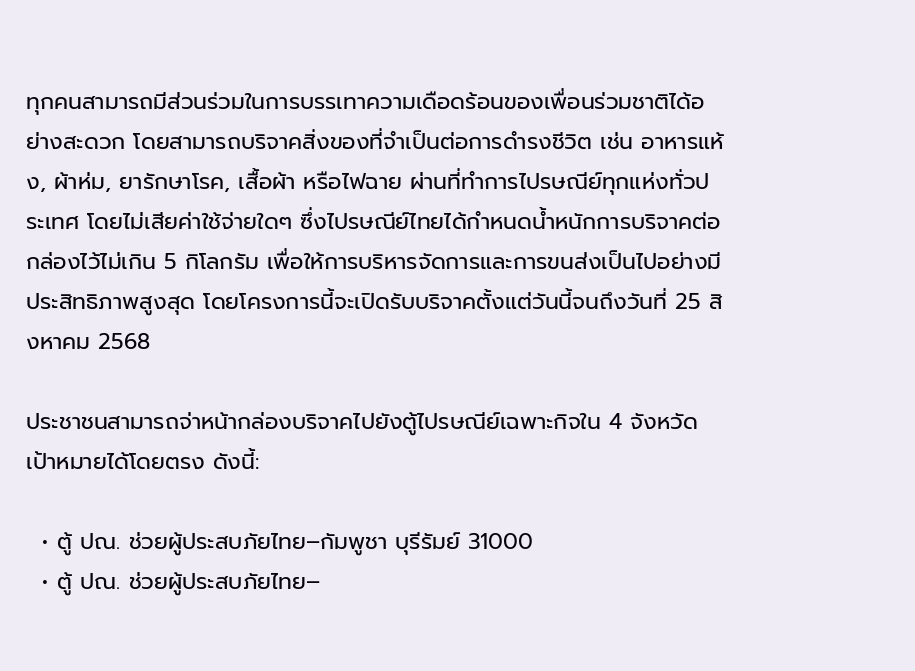ทุกคนสามารถมีส่วนร่วมในการบรรเทาความเดือดร้อนของเพื่อนร่วมชาติได้อย่างสะดวก โดยสามารถบริจาคสิ่งของที่จำเป็นต่อการดำรงชีวิต เช่น อาหารแห้ง, ผ้าห่ม, ยารักษาโรค, เสื้อผ้า หรือไฟฉาย ผ่านที่ทำการไปรษณีย์ทุกแห่งทั่วประเทศ โดยไม่เสียค่าใช้จ่ายใดๆ ซึ่งไปรษณีย์ไทยได้กำหนดน้ำหนักการบริจาคต่อกล่องไว้ไม่เกิน 5 กิโลกรัม เพื่อให้การบริหารจัดการและการขนส่งเป็นไปอย่างมีประสิทธิภาพสูงสุด โดยโครงการนี้จะเปิดรับบริจาคตั้งแต่วันนี้จนถึงวันที่ 25 สิงหาคม 2568

ประชาชนสามารถจ่าหน้ากล่องบริจาคไปยังตู้ไปรษณีย์เฉพาะกิจใน 4 จังหวัดเป้าหมายได้โดยตรง ดังนี้:

  • ตู้ ปณ. ช่วยผู้ประสบภัยไทย–กัมพูชา บุรีรัมย์ 31000
  • ตู้ ปณ. ช่วยผู้ประสบภัยไทย–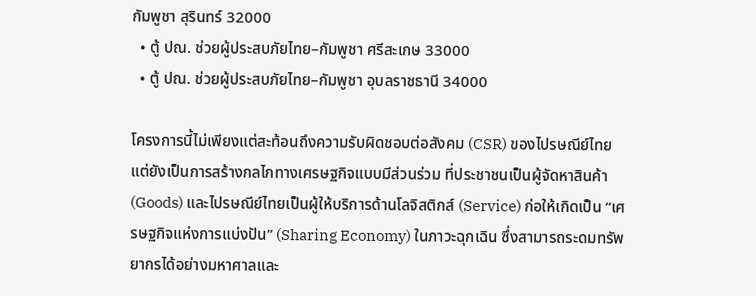กัมพูชา สุรินทร์ 32000
  • ตู้ ปณ. ช่วยผู้ประสบภัยไทย–กัมพูชา ศรีสะเกษ 33000
  • ตู้ ปณ. ช่วยผู้ประสบภัยไทย–กัมพูชา อุบลราชธานี 34000

โครงการนี้ไม่เพียงแต่สะท้อนถึงความรับผิดชอบต่อสังคม (CSR) ของไปรษณีย์ไทย แต่ยังเป็นการสร้างกลไกทางเศรษฐกิจแบบมีส่วนร่วม ที่ประชาชนเป็นผู้จัดหาสินค้า (Goods) และไปรษณีย์ไทยเป็นผู้ให้บริการด้านโลจิสติกส์ (Service) ก่อให้เกิดเป็น “เศรษฐกิจแห่งการแบ่งปัน” (Sharing Economy) ในภาวะฉุกเฉิน ซึ่งสามารถระดมทรัพยากรได้อย่างมหาศาลและ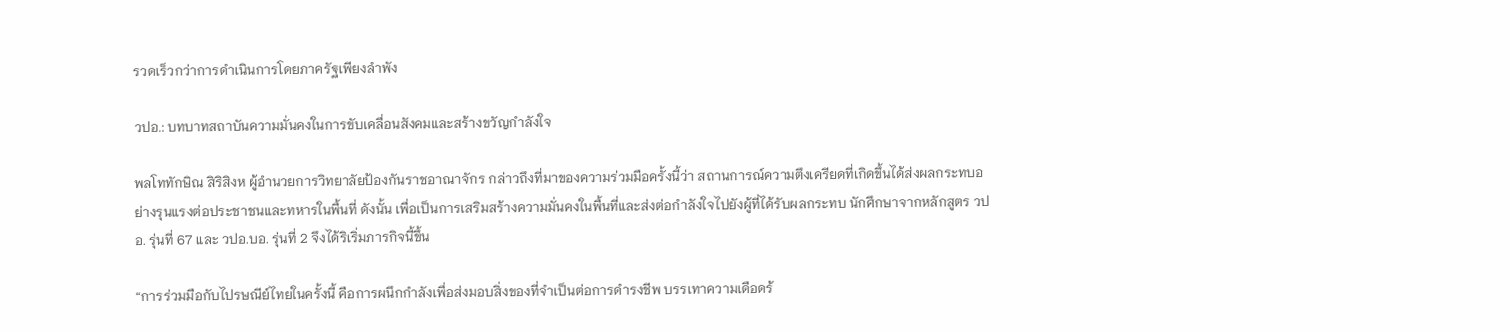รวดเร็วกว่าการดำเนินการโดยภาครัฐเพียงลำพัง

วปอ.: บทบาทสถาบันความมั่นคงในการขับเคลื่อนสังคมและสร้างขวัญกำลังใจ

พลโททักษิณ สิริสิงห ผู้อำนวยการวิทยาลัยป้องกันราชอาณาจักร กล่าวถึงที่มาของความร่วมมือครั้งนี้ว่า สถานการณ์ความตึงเครียดที่เกิดขึ้นได้ส่งผลกระทบอย่างรุนแรงต่อประชาชนและทหารในพื้นที่ ดังนั้น เพื่อเป็นการเสริมสร้างความมั่นคงในพื้นที่และส่งต่อกำลังใจไปยังผู้ที่ได้รับผลกระทบ นักศึกษาจากหลักสูตร วปอ. รุ่นที่ 67 และ วปอ.บอ. รุ่นที่ 2 จึงได้ริเริ่มภารกิจนี้ขึ้น

“การร่วมมือกับไปรษณีย์ไทยในครั้งนี้ คือการผนึกกำลังเพื่อส่งมอบสิ่งของที่จำเป็นต่อการดำรงชีพ บรรเทาความเดือดร้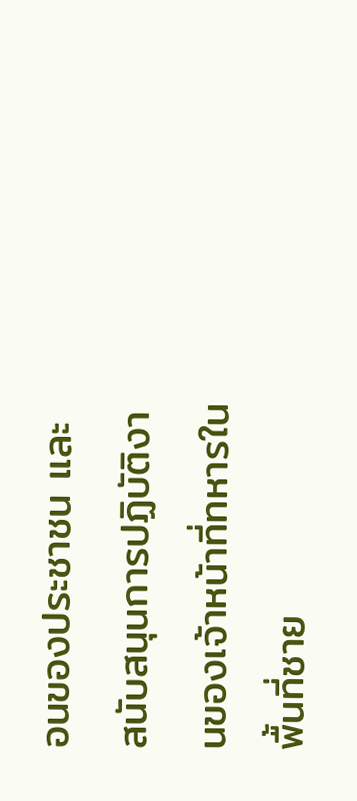อนของประชาชน และสนับสนุนการปฏิบัติงานของเจ้าหน้าที่ทหารในพื้นที่ชาย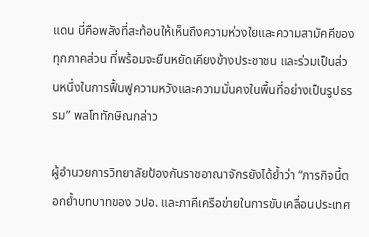แดน นี่คือพลังที่สะท้อนให้เห็นถึงความห่วงใยและความสามัคคีของทุกภาคส่วน ที่พร้อมจะยืนหยัดเคียงข้างประชาชน และร่วมเป็นส่วนหนึ่งในการฟื้นฟูความหวังและความมั่นคงในพื้นที่อย่างเป็นรูปธรรม” พลโททักษิณกล่าว

ผู้อำนวยการวิทยาลัยป้องกันราชอาณาจักรยังได้ย้ำว่า “ภารกิจนี้ตอกย้ำบทบาทของ วปอ. และภาคีเครือข่ายในการขับเคลื่อนประเทศ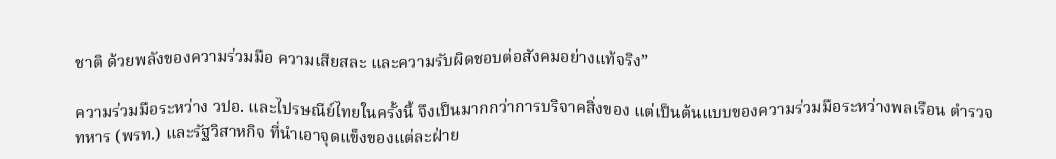ชาติ ด้วยพลังของความร่วมมือ ความเสียสละ และความรับผิดชอบต่อสังคมอย่างแท้จริง”

ความร่วมมือระหว่าง วปอ. และไปรษณีย์ไทยในครั้งนี้ จึงเป็นมากกว่าการบริจาคสิ่งของ แต่เป็นต้นแบบของความร่วมมือระหว่างพลเรือน ตำรวจ ทหาร (พรท.) และรัฐวิสาหกิจ ที่นำเอาจุดแข็งของแต่ละฝ่าย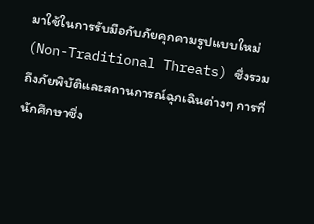มาใช้ในการรับมือกับภัยคุกคามรูปแบบใหม่ (Non-Traditional Threats) ซึ่งรวมถึงภัยพิบัติและสถานการณ์ฉุกเฉินต่างๆ การที่นักศึกษาซึ่ง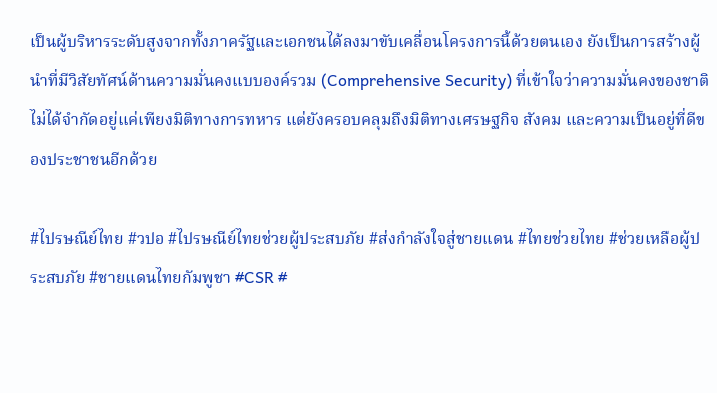เป็นผู้บริหารระดับสูงจากทั้งภาครัฐและเอกชนได้ลงมาขับเคลื่อนโครงการนี้ด้วยตนเอง ยังเป็นการสร้างผู้นำที่มีวิสัยทัศน์ด้านความมั่นคงแบบองค์รวม (Comprehensive Security) ที่เข้าใจว่าความมั่นคงของชาติไม่ได้จำกัดอยู่แค่เพียงมิติทางการทหาร แต่ยังครอบคลุมถึงมิติทางเศรษฐกิจ สังคม และความเป็นอยู่ที่ดีของประชาชนอีกด้วย

#ไปรษณีย์ไทย #วปอ #ไปรษณีย์ไทยช่วยผู้ประสบภัย #ส่งกำลังใจสู่ชายแดน #ไทยช่วยไทย #ช่วยเหลือผู้ประสบภัย #ชายแดนไทยกัมพูชา #CSR #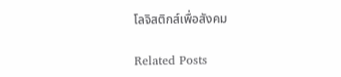โลจิสติกส์เพื่อสังคม

Related Posts